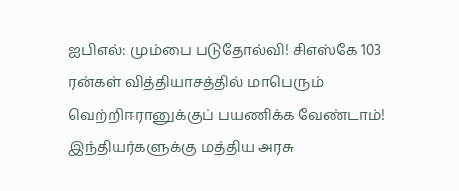ஐபிஎல்: மும்பை படுதோல்வி! சிஎஸ்கே 103 ரன்கள் வித்தியாசத்தில் மாபெரும் வெற்றிஈரானுக்குப் பயணிக்க வேண்டாம்! இந்தியர்களுக்கு மத்திய அரசு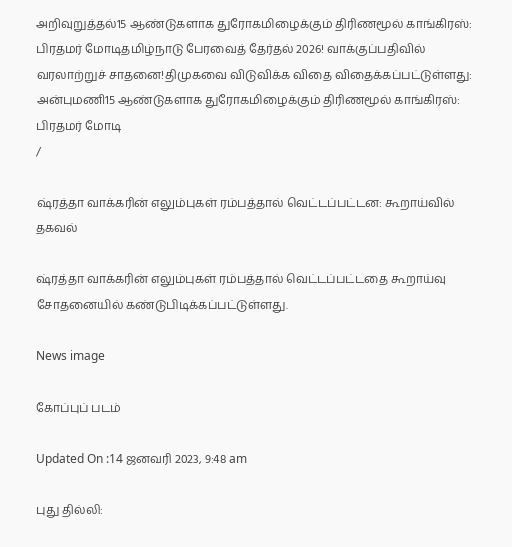அறிவுறுத்தல்15 ஆண்டுகளாக துரோகமிழைக்கும் திரிணமூல் காங்கிரஸ்: பிரதமர் மோடிதமிழ்நாடு பேரவைத் தேர்தல் 2026! வாக்குப்பதிவில் வரலாற்றுச் சாதனை!திமுகவை விடுவிக்க விதை விதைக்கப்பட்டுள்ளது: அன்புமணி15 ஆண்டுகளாக துரோகமிழைக்கும் திரிணமூல் காங்கிரஸ்: பிரதமர் மோடி
/

ஷ்ரத்தா வாக்கரின் எலும்புகள் ரம்பத்தால் வெட்டப்பட்டன: கூறாய்வில் தகவல்

ஷ்ரத்தா வாக்கரின் எலும்புகள் ரம்பத்தால் வெட்டப்பட்டதை கூறாய்வு சோதனையில் கண்டுபிடிக்கப்பட்டுள்ளது.

News image

கோப்புப் படம்

Updated On :14 ஜனவரி 2023, 9:48 am

புது தில்லி: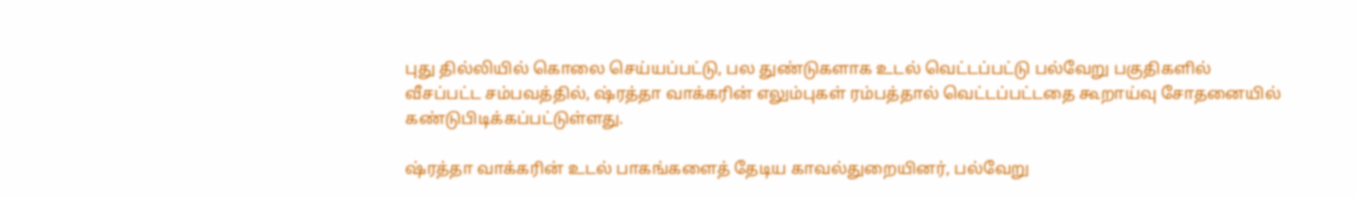புது தில்லியில் கொலை செய்யப்பட்டு, பல துண்டுகளாக உடல் வெட்டப்பட்டு பல்வேறு பகுதிகளில் வீசப்பட்ட சம்பவத்தில், ஷ்ரத்தா வாக்கரின் எலும்புகள் ரம்பத்தால் வெட்டப்பட்டதை கூறாய்வு சோதனையில் கண்டுபிடிக்கப்பட்டுள்ளது.

ஷ்ரத்தா வாக்கரின் உடல் பாகங்களைத் தேடிய காவல்துறையினர், பல்வேறு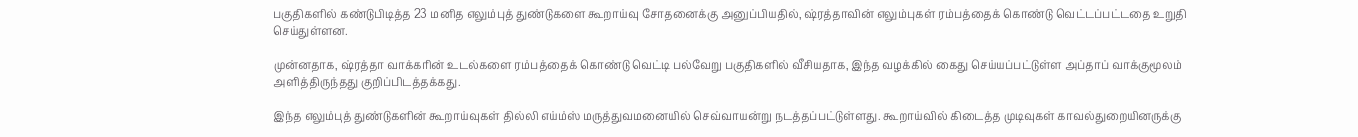பகுதிகளில் கண்டுபிடித்த 23 மனித எலும்புத் துண்டுகளை கூறாய்வு சோதனைக்கு அனுப்பியதில், ஷ்ரத்தாவின் எலும்புகள் ரம்பத்தைக் கொண்டு வெட்டப்பட்டதை உறுதி செய்துள்ளன.

முன்னதாக, ஷ்ரத்தா வாக்கரின் உடல்களை ரம்பத்தைக் கொண்டு வெட்டி பல்வேறு பகுதிகளில் வீசியதாக, இந்த வழக்கில் கைது செய்யப்பட்டுள்ள அப்தாப் வாக்குமூலம் அளித்திருந்தது குறிப்பிடத்தக்கது.

இந்த எலும்புத் துண்டுகளின் கூறாய்வுகள் தில்லி எய்ம்ஸ் மருத்துவமனையில் செவ்வாயன்று நடத்தப்பட்டுள்ளது. கூறாய்வில் கிடைத்த முடிவுகள் காவல்துறையினருக்கு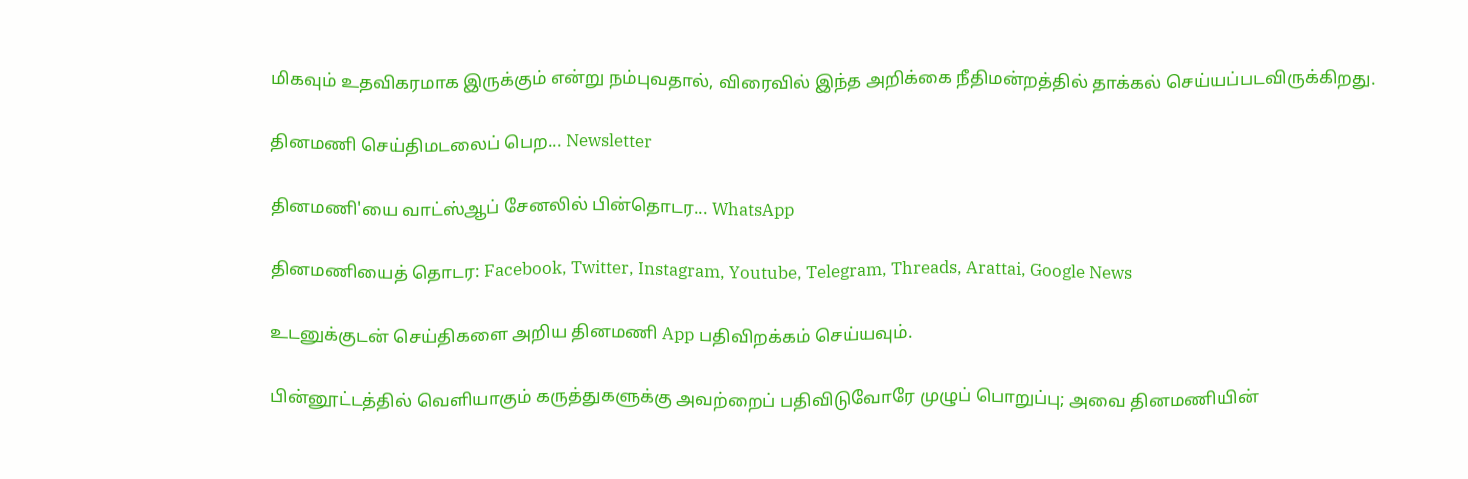மிகவும் உதவிகரமாக இருக்கும் என்று நம்புவதால், விரைவில் இந்த அறிக்கை நீதிமன்றத்தில் தாக்கல் செய்யப்படவிருக்கிறது.

தினமணி செய்திமடலைப் பெற... Newsletter

தினமணி'யை வாட்ஸ்ஆப் சேனலில் பின்தொடர... WhatsApp

தினமணியைத் தொடர: Facebook, Twitter, Instagram, Youtube, Telegram, Threads, Arattai, Google News

உடனுக்குடன் செய்திகளை அறிய தினமணி App பதிவிறக்கம் செய்யவும்.

பின்னூட்டத்தில் வெளியாகும் கருத்துகளுக்கு அவற்றைப் பதிவிடுவோரே முழுப் பொறுப்பு; அவை தினமணியின்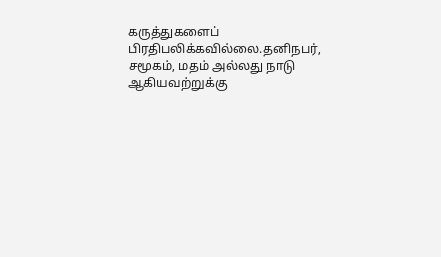கருத்துகளைப் பிரதிபலிக்கவில்லை.தனிநபர், சமூகம், மதம் அல்லது நாடு ஆகியவற்றுக்கு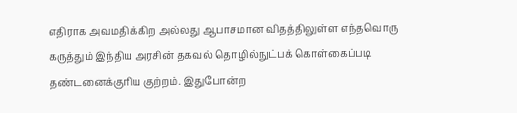எதிராக அவமதிக்கிற அல்லது ஆபாசமான விதத்திலுள்ள எந்தவொரு கருத்தும் இந்திய அரசின் தகவல் தொழில்நுட்பக் கொள்கைப்படி தண்டனைக்குரிய குற்றம். இதுபோன்ற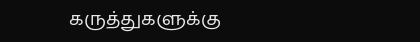கருத்துகளுக்கு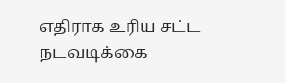எதிராக உரிய சட்ட நடவடிக்கை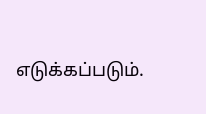எடுக்கப்படும்.